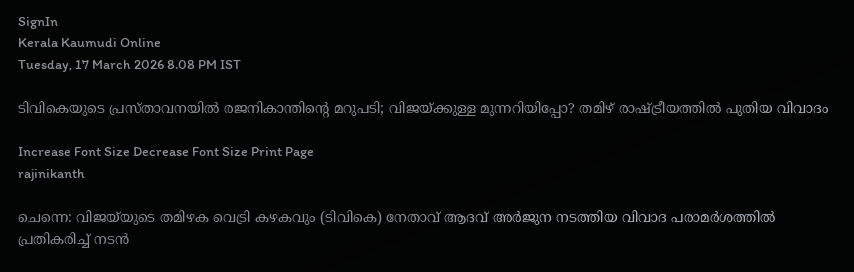SignIn
Kerala Kaumudi Online
Tuesday, 17 March 2026 8.08 PM IST

ടിവികെയുടെ പ്രസ്താവനയിൽ രജനികാന്തിന്റെ മറുപടി; വിജയ്ക്കുള്ള മുന്നറിയിപ്പോ? തമിഴ് രാഷ്ട്രീയത്തിൽ പുതിയ വിവാദം

Increase Font Size Decrease Font Size Print Page
rajinikanth

ചെന്നെ: വിജയ്‌യുടെ തമിഴക വെട്രി കഴകവും (ടിവികെ) നേതാവ് ആദവ് അർജുന നടത്തിയ വിവാദ പരാമർശത്തിൽ പ്രതികരിച്ച് നടൻ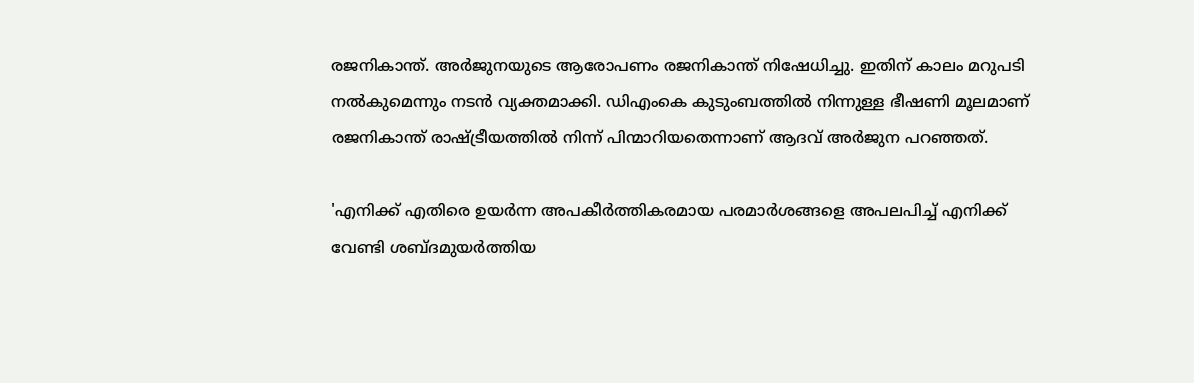രജനികാന്ത്. അർജുനയുടെ ആരോപണം രജനികാന്ത് നിഷേധിച്ചു. ഇതിന് കാലം മറുപടി നൽകുമെന്നും നടൻ വ്യക്തമാക്കി. ഡിഎംകെ കുടുംബത്തിൽ നിന്നുള്ള ഭീഷണി മൂലമാണ് രജനികാന്ത് രാഷ്ട്രീയത്തിൽ നിന്ന് പിന്മാറിയതെന്നാണ് ആദവ് അർജുന പറഞ്ഞത്.

'എനിക്ക് എതിരെ ഉയർന്ന അപകീർത്തികരമായ പരമാർശങ്ങളെ അപലപിച്ച് എനിക്ക് വേണ്ടി ശബ്ദമുയർത്തിയ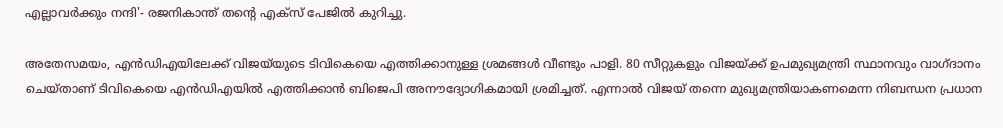എല്ലാവർക്കും നന്ദി'- രജനികാന്ത് തന്റെ എക്സ് പേജിൽ കുറിച്ചു.

അതേസമയം, എൻഡിഎയിലേക്ക് വിജയ്‌യുടെ ടിവികെയെ എത്തിക്കാനുള്ള ശ്രമങ്ങൾ വീണ്ടും പാളി. 80 സീറ്റുകളും വിജയ്‌ക്ക് ഉപമുഖ്യമന്ത്രി സ്ഥാനവും വാഗ്ദാനം ചെയ്താണ് ടിവികെയെ എൻഡിഎയിൽ എത്തിക്കാൻ ബിജെപി അനൗദ്യോഗികമായി ശ്രമിച്ചത്. എന്നാൽ വിജയ് തന്നെ മുഖ്യമന്ത്രിയാകണമെന്ന നിബന്ധന പ്രധാന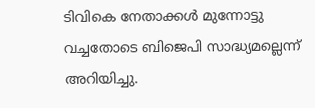ടിവികെ നേതാക്കൾ മുന്നോട്ടു വച്ചതോടെ ബിജെപി സാദ്ധ്യമല്ലെന്ന് അറിയിച്ചു.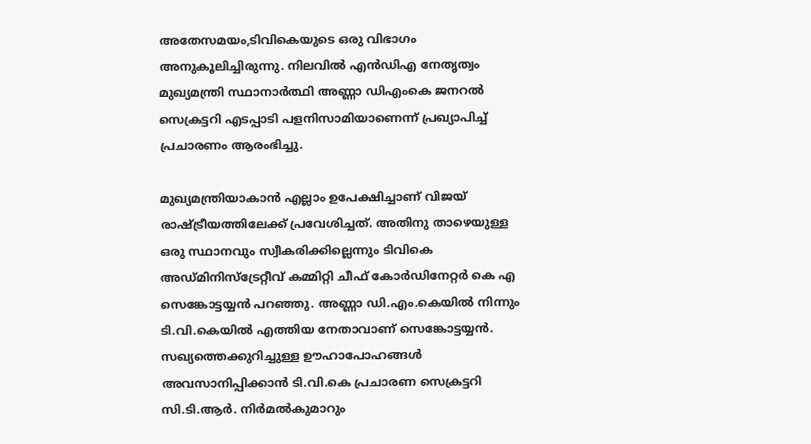അതേസമയം,ടിവികെയുടെ ഒരു വിഭാഗം അനുകൂലിച്ചിരുന്നു. നിലവിൽ എൻഡിഎ നേതൃത്വം മുഖ്യമന്ത്രി സ്ഥാനാർത്ഥി അണ്ണാ ഡിഎംകെ ജനറൽ സെക്രട്ടറി എടപ്പാടി പളനിസാമിയാണെന്ന് പ്രഖ്യാപിച്ച് പ്രചാരണം ആരംഭിച്ചു.

മുഖ്യമന്ത്രിയാകാൻ എല്ലാം ഉപേക്ഷിച്ചാണ് വിജയ് രാഷ്ട്രീയത്തിലേക്ക് പ്രവേശിച്ചത്. അതിനു താഴെയുള്ള ഒരു സ്ഥാനവും സ്വീകരിക്കില്ലെന്നും ടിവികെ അഡ്മിനിസ്‌ട്രേറ്റീവ് കമ്മിറ്റി ചീഫ് കോർഡിനേറ്റർ കെ എ സെങ്കോട്ടയ്യൻ പറഞ്ഞു. അണ്ണാ ഡി.എം.കെയിൽ നിന്നും ടി.വി.കെയിൽ എത്തിയ നേതാവാണ് സെങ്കോട്ടയ്യൻ. സഖ്യത്തെക്കുറിച്ചുള്ള ഊഹാപോഹങ്ങൾ അവസാനിപ്പിക്കാൻ ടി.വി.കെ പ്രചാരണ സെക്രട്ടറി സി.ടി.ആർ. നിർമൽകുമാറും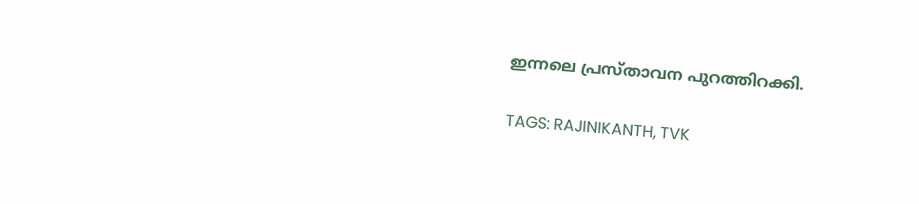ഇന്നലെ പ്രസ്താവന പുറത്തിറക്കി.

TAGS: RAJINIKANTH, TVK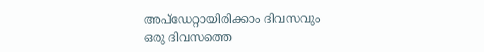അപ്ഡേറ്റായിരിക്കാം ദിവസവും
ഒരു ദിവസത്തെ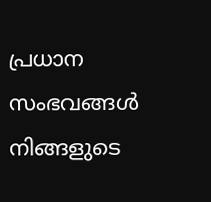പ്രധാന സംഭവങ്ങൾ നിങ്ങളുടെ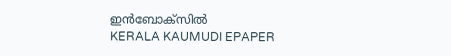ഇൻബോക്സിൽ
KERALA KAUMUDI EPAPER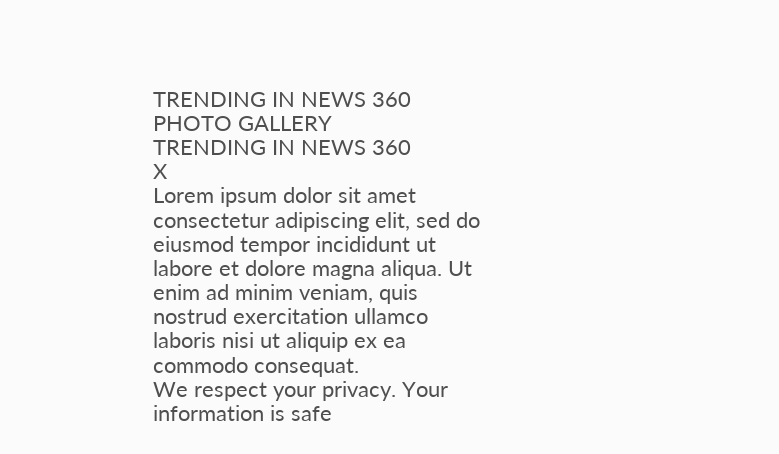TRENDING IN NEWS 360
PHOTO GALLERY
TRENDING IN NEWS 360
X
Lorem ipsum dolor sit amet
consectetur adipiscing elit, sed do eiusmod tempor incididunt ut labore et dolore magna aliqua. Ut enim ad minim veniam, quis nostrud exercitation ullamco laboris nisi ut aliquip ex ea commodo consequat.
We respect your privacy. Your information is safe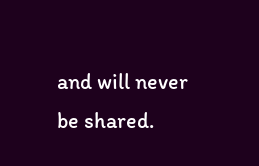and will never be shared.